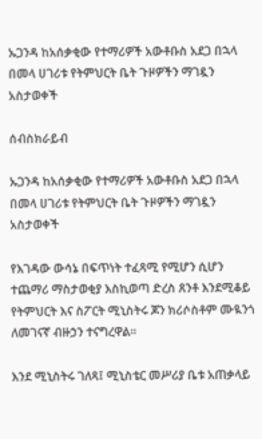ኡጋንዳ ከአሰቃቂው የተማሪዎች አውቶቡስ አደጋ በኋላ በመላ ሀገሪቱ የትምህርት ቤት ጉዞዎችን ማገዷን አስታወቀች

ሰብስክራይብ

ኡጋንዳ ከአሰቃቂው የተማሪዎች አውቶቡስ አደጋ በኋላ በመላ ሀገሪቱ የትምህርት ቤት ጉዞዎችን ማገዷን አስታወቀች

የእገዳው ውሳኔ በፍጥነት ተፈጻሚ የሚሆን ሲሆን ተጨማሪ ማስታወቂያ እስኪወጣ ድረስ ጸንቶ እንደሚቆይ የትምህርት እና ስፖርት ሚኒስትሩ ጆን ክሪሶስቶም ሙዪንጎ ለመገናኛ ብዙኃን ተናግረዋል።

እንደ ሚኒስትሩ ገለጻ፤ ሚኒስቴር መሥሪያ ቤቱ አጠቃላይ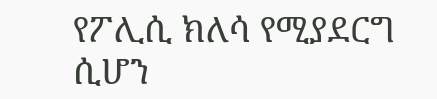የፖሊሲ ክለሳ የሚያደርግ ሲሆን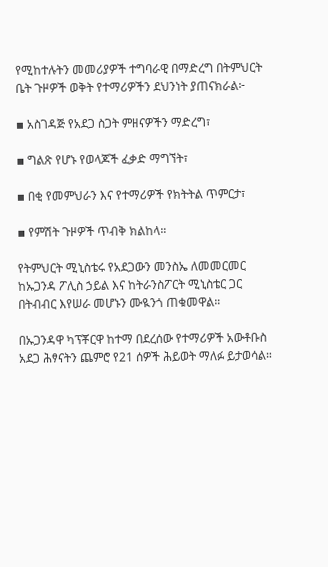የሚከተሉትን መመሪያዎች ተግባራዊ በማድረግ በትምህርት ቤት ጉዞዎች ወቅት የተማሪዎችን ደህንነት ያጠናክራል፦

▪ አስገዳጅ የአደጋ ስጋት ምዘናዎችን ማድረግ፣

▪ ግልጽ የሆኑ የወላጆች ፈቃድ ማግኘት፣

▪ በቂ የመምህራን እና የተማሪዎች የክትትል ጥምርታ፣

▪ የምሽት ጉዞዎች ጥብቅ ክልከላ።

የትምህርት ሚኒስቴሩ የአደጋውን መንስኤ ለመመርመር ከኡጋንዳ ፖሊስ ኃይል እና ከትራንስፖርት ሚኒስቴር ጋር በትብብር እየሠራ መሆኑን ሙዪንጎ ጠቁመዋል።

በኡጋንዳዋ ካፕቾርዋ ከተማ በደረሰው የተማሪዎች አውቶቡስ አደጋ ሕፃናትን ጨምሮ የ21 ሰዎች ሕይወት ማለፉ ይታወሳል።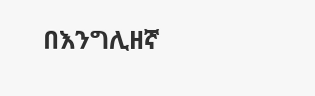በእንግሊዘኛ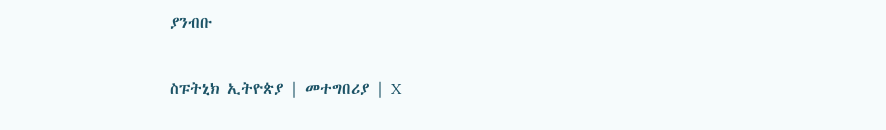ያንብቡ

ስፑትኒክ ኢትዮጵያ | መተግበሪያ | X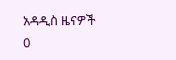አዳዲስ ዜናዎች
0